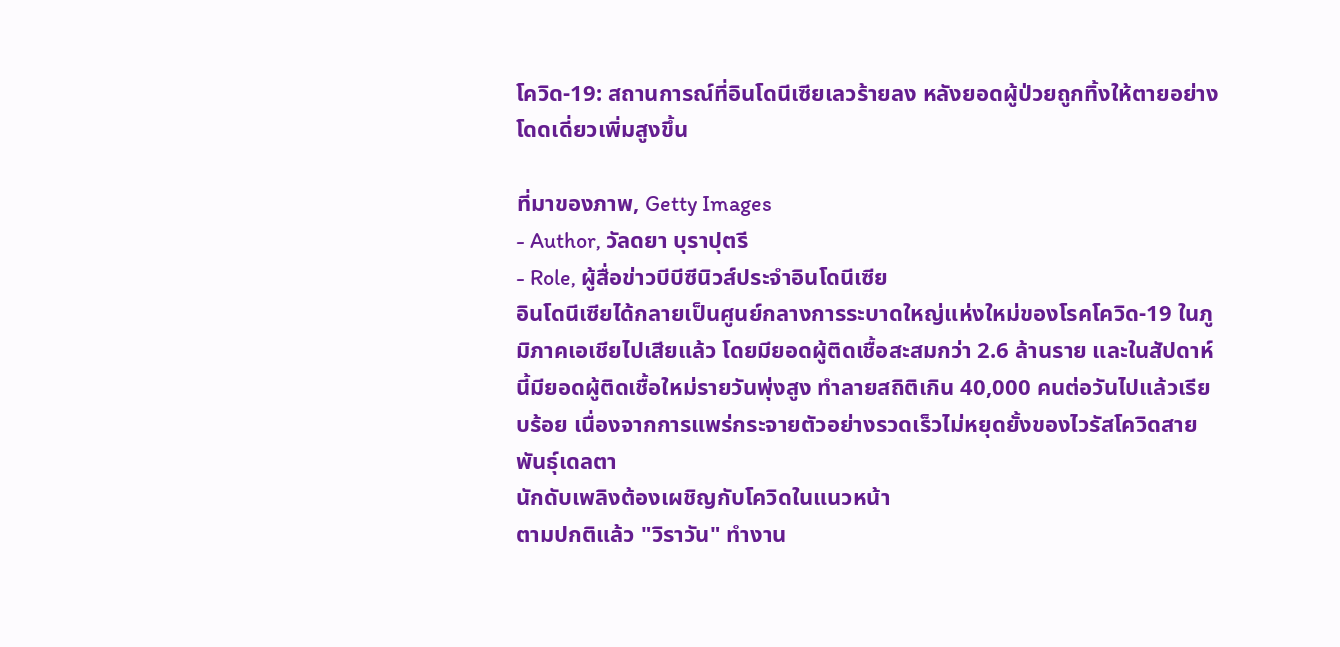โควิด-19: สถานการณ์ที่อินโดนีเซียเลวร้ายลง หลังยอดผู้ป่วยถูกทิ้งให้ตายอย่างโดดเดี่ยวเพิ่มสูงขึ้น

ที่มาของภาพ, Getty Images
- Author, วัลดยา บุราปุตรี
- Role, ผู้สื่อข่าวบีบีซีนิวส์ประจำอินโดนีเซีย
อินโดนีเซียได้กลายเป็นศูนย์กลางการระบาดใหญ่แห่งใหม่ของโรคโควิด-19 ในภูมิภาคเอเชียไปเสียแล้ว โดยมียอดผู้ติดเชื้อสะสมกว่า 2.6 ล้านราย และในสัปดาห์นี้มียอดผู้ติดเชื้อใหม่รายวันพุ่งสูง ทำลายสถิติเกิน 40,000 คนต่อวันไปแล้วเรียบร้อย เนื่องจากการแพร่กระจายตัวอย่างรวดเร็วไม่หยุดยั้งของไวรัสโควิดสายพันธุ์เดลตา
นักดับเพลิงต้องเผชิญกับโควิดในแนวหน้า
ตามปกติแล้ว "วิราวัน" ทำงาน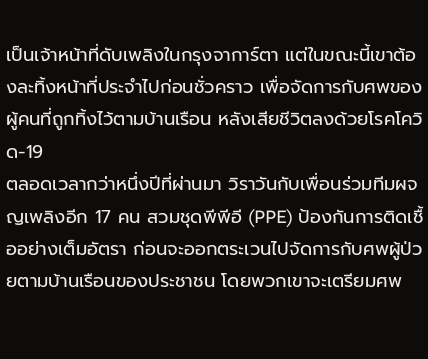เป็นเจ้าหน้าที่ดับเพลิงในกรุงจาการ์ตา แต่ในขณะนี้เขาต้องละทิ้งหน้าที่ประจำไปก่อนชั่วคราว เพื่อจัดการกับศพของผู้คนที่ถูกทิ้งไว้ตามบ้านเรือน หลังเสียชีวิตลงด้วยโรคโควิด-19
ตลอดเวลากว่าหนึ่งปีที่ผ่านมา วิราวันกับเพื่อนร่วมทีมผจญเพลิงอีก 17 คน สวมชุดพีพีอี (PPE) ป้องกันการติดเชื้ออย่างเต็มอัตรา ก่อนจะออกตระเวนไปจัดการกับศพผู้ป่วยตามบ้านเรือนของประชาชน โดยพวกเขาจะเตรียมศพ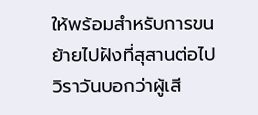ให้พร้อมสำหรับการขนย้ายไปฝังที่สุสานต่อไป
วิราวันบอกว่าผู้เสี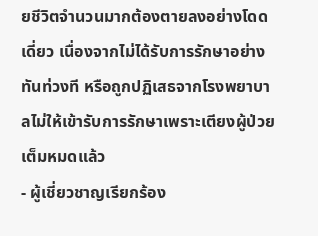ยชีวิตจำนวนมากต้องตายลงอย่างโดดเดี่ยว เนื่องจากไม่ได้รับการรักษาอย่างทันท่วงที หรือถูกปฏิเสธจากโรงพยาบาลไม่ให้เข้ารับการรักษาเพราะเตียงผู้ป่วยเต็มหมดแล้ว
- ผู้เชี่ยวชาญเรียกร้อง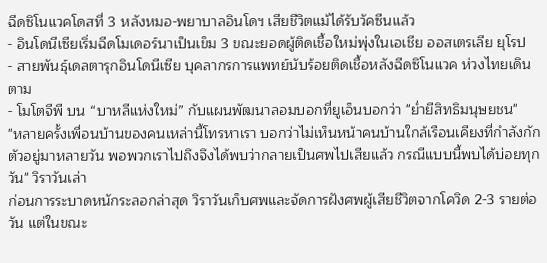ฉีดซิโนแวคโดสที่ 3 หลังหมอ-พยาบาลอินโดฯ เสียชีวิตแม้ได้รับวัคซีนแล้ว
- อินโดนีเซียเริ่มฉีดโมเดอร์นาเป็นเข็ม 3 ขณะยอดผู้ติดเชื้อใหม่พุ่งในเอเชีย ออสเตรเลีย ยุโรป
- สายพันธุ์เดลตารุกอินโดนีเซีย บุคลากรการแพทย์นับร้อยติดเชื้อหลังฉีดซิโนแวค ห่วงไทยเดินตาม
- โมโตจีพี บน “บาหลีแห่งใหม่” กับแผนพัฒนาลอมบอกที่ยูเอ็นบอกว่า "ย่ำยีสิทธิมนุษยชน"
"หลายครั้งเพื่อนบ้านของคนเหล่านี้โทรหาเรา บอกว่าไม่เห็นหน้าคนบ้านใกล้เรือนเคียงที่กำลังกักตัวอยู่มาหลายวัน พอพวกเราไปถึงจึงได้พบว่ากลายเป็นศพไปเสียแล้ว กรณีแบบนี้พบได้บ่อยทุกวัน" วิราวันเล่า
ก่อนการระบาดหนักระลอกล่าสุด วิราวันเก็บศพและจัดการฝังศพผู้เสียชีวิตจากโควิด 2-3 รายต่อวัน แต่ในขณะ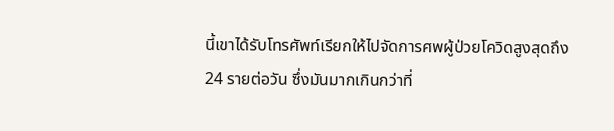นี้เขาได้รับโทรศัพท์เรียกให้ไปจัดการศพผู้ป่วยโควิดสูงสุดถึง 24 รายต่อวัน ซึ่งมันมากเกินกว่าที่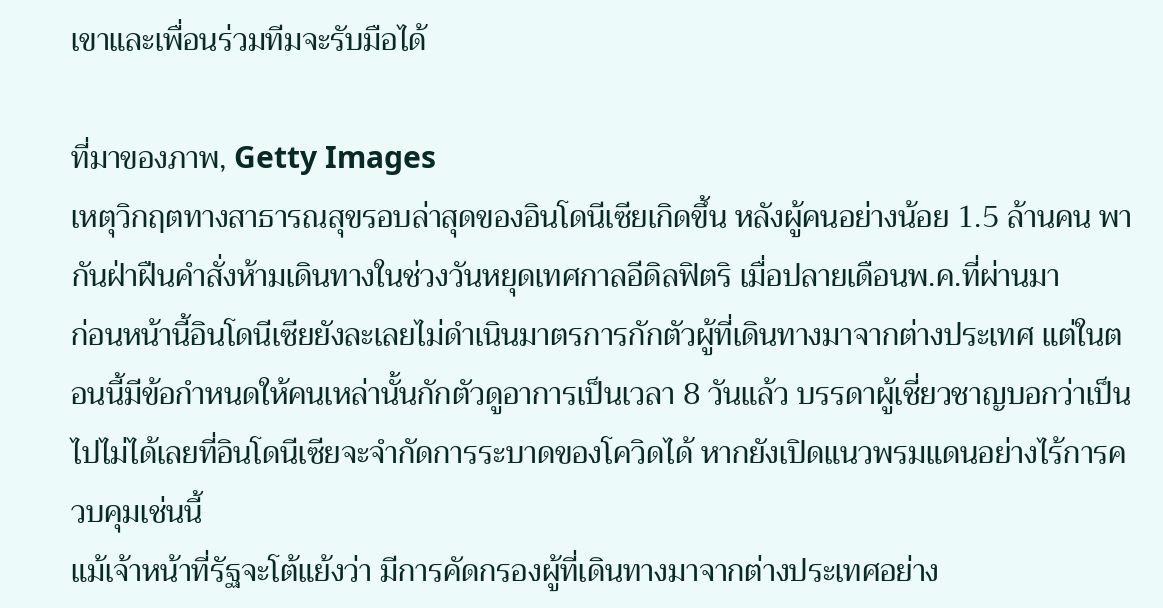เขาและเพื่อนร่วมทีมจะรับมือได้

ที่มาของภาพ, Getty Images
เหตุวิกฤตทางสาธารณสุขรอบล่าสุดของอินโดนีเซียเกิดขึ้น หลังผู้คนอย่างน้อย 1.5 ล้านคน พากันฝ่าฝืนคำสั่งห้ามเดินทางในช่วงวันหยุดเทศกาลอีดิลฟิตริ เมื่อปลายเดือนพ.ค.ที่ผ่านมา
ก่อนหน้านี้อินโดนีเซียยังละเลยไม่ดำเนินมาตรการกักตัวผู้ที่เดินทางมาจากต่างประเทศ แต่ในตอนนี้มีข้อกำหนดให้คนเหล่านั้นกักตัวดูอาการเป็นเวลา 8 วันแล้ว บรรดาผู้เชี่ยวชาญบอกว่าเป็นไปไม่ได้เลยที่อินโดนีเซียจะจำกัดการระบาดของโควิดได้ หากยังเปิดแนวพรมแดนอย่างไร้การควบคุมเช่นนี้
แม้เจ้าหน้าที่รัฐจะโต้แย้งว่า มีการคัดกรองผู้ที่เดินทางมาจากต่างประเทศอย่าง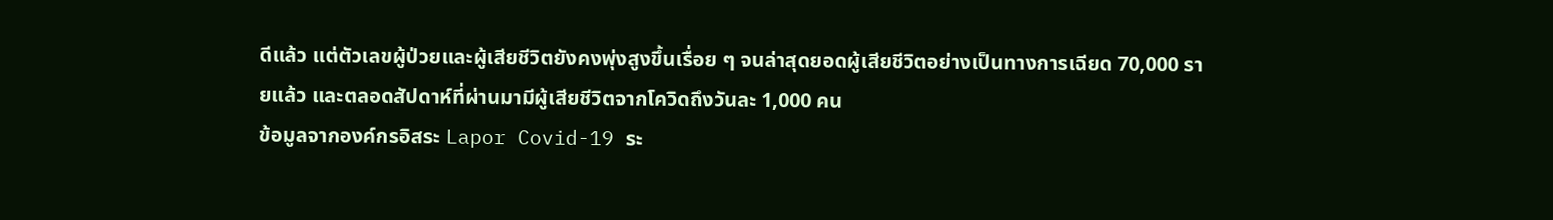ดีแล้ว แต่ตัวเลขผู้ป่วยและผู้เสียชีวิตยังคงพุ่งสูงขึ้นเรื่อย ๆ จนล่าสุดยอดผู้เสียชีวิตอย่างเป็นทางการเฉียด 70,000 รายแล้ว และตลอดสัปดาห์ที่ผ่านมามีผู้เสียชีวิตจากโควิดถึงวันละ 1,000 คน
ข้อมูลจากองค์กรอิสระ Lapor Covid-19 ระ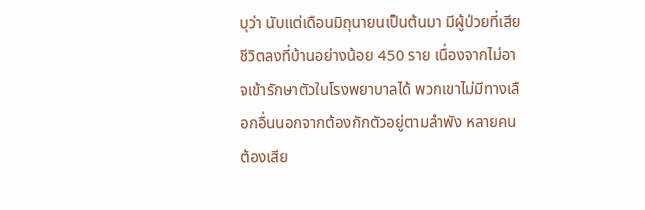บุว่า นับแต่เดือนมิถุนายนเป็นต้นมา มีผู้ป่วยที่เสียชีวิตลงที่บ้านอย่างน้อย 450 ราย เนื่องจากไม่อาจเข้ารักษาตัวในโรงพยาบาลได้ พวกเขาไม่มีทางเลือกอื่นนอกจากต้องกักตัวอยู่ตามลำพัง หลายคนต้องเสีย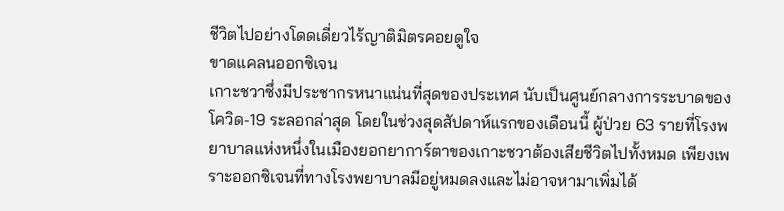ชีวิตไปอย่างโดดเดี่ยวไร้ญาติมิตรคอยดูใจ
ขาดแคลนออกซิเจน
เกาะชวาซึ่งมีประชากรหนาแน่นที่สุดของประเทศ นับเป็นศูนย์กลางการระบาดของโควิด-19 ระลอกล่าสุด โดยในช่วงสุดสัปดาห์แรกของเดือนนี้ ผู้ป่วย 63 รายที่โรงพยาบาลแห่งหนึ่งในเมืองยอกยาการ์ตาของเกาะชวาต้องเสียชีวิตไปทั้งหมด เพียงเพราะออกซิเจนที่ทางโรงพยาบาลมีอยู่หมดลงและไม่อาจหามาเพิ่มได้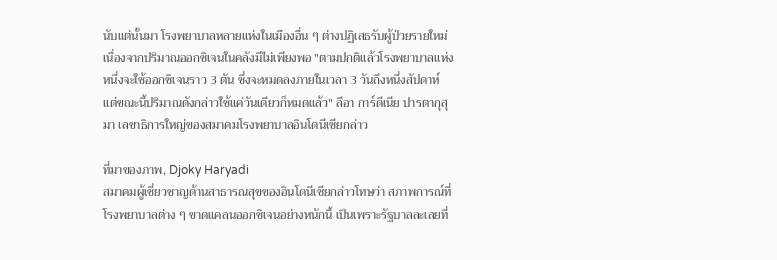นับแต่นั้นมา โรงพยาบาลหลายแห่งในเมืองอื่น ๆ ต่างปฏิเสธรับผู้ป่วยรายใหม่ เนื่องจากปริมาณออกซิเจนในคลังมีไม่เพียงพอ "ตามปกติแล้วโรงพยาบาลแห่งหนึ่งจะใช้ออกซิเจนราว 3 ตัน ซึ่งจะหมดลงภายในเวลา 3 วันถึงหนึ่งสัปดาห์ แต่ขณะนี้ปริมาณดังกล่าวใช้แค่วันเดียวก็หมดแล้ว" ลีอา การ์ดีเนีย ปารตากุสุมา เลขาธิการใหญ่ของสมาคมโรงพยาบาลอินโดนีเซียกล่าว

ที่มาของภาพ, Djoky Haryadi
สมาคมผู้เชี่ยวชาญด้านสาธารณสุขของอินโดนีเซียกล่าวโทษว่า สภาพการณ์ที่โรงพยาบาลต่าง ๆ ขาดแคลนออกซิเจนอย่างหนักนี้ เป็นเพราะรัฐบาลละเลยที่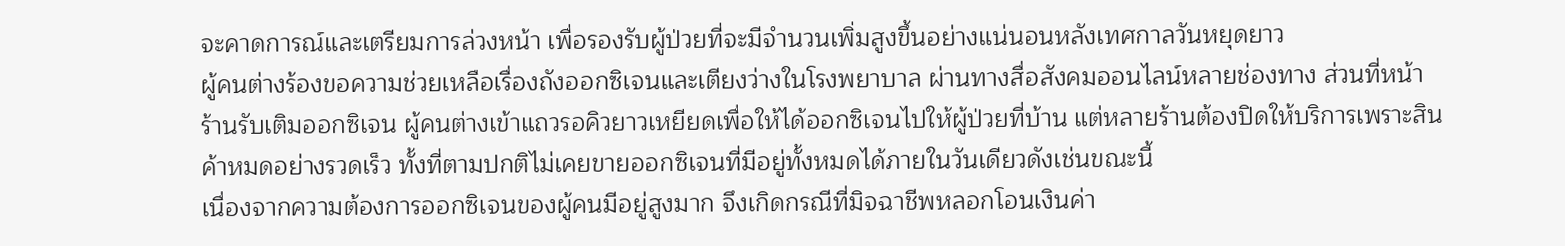จะคาดการณ์และเตรียมการล่วงหน้า เพื่อรองรับผู้ป่วยที่จะมีจำนวนเพิ่มสูงขึ้นอย่างแน่นอนหลังเทศกาลวันหยุดยาว
ผู้คนต่างร้องขอความช่วยเหลือเรื่องถังออกซิเจนและเตียงว่างในโรงพยาบาล ผ่านทางสื่อสังคมออนไลน์หลายช่องทาง ส่วนที่หน้าร้านรับเติมออกซิเจน ผู้คนต่างเข้าแถวรอคิวยาวเหยียดเพื่อให้ได้ออกซิเจนไปให้ผู้ป่วยที่บ้าน แต่หลายร้านต้องปิดให้บริการเพราะสินค้าหมดอย่างรวดเร็ว ทั้งที่ตามปกติไม่เคยขายออกซิเจนที่มีอยู่ทั้งหมดได้ภายในวันเดียวดังเช่นขณะนี้
เนื่องจากความต้องการออกซิเจนของผู้คนมีอยู่สูงมาก จึงเกิดกรณีที่มิจฉาชีพหลอกโอนเงินค่า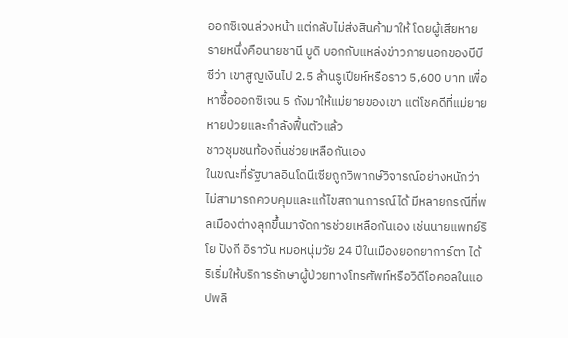ออกซิเจนล่วงหน้า แต่กลับไม่ส่งสินค้ามาให้ โดยผู้เสียหายรายหนึ่งคือนายชานี บูดิ บอกกับแหล่งข่าวภายนอกของบีบีซีว่า เขาสูญเงินไป 2.5 ล้านรูเปียห์หรือราว 5,600 บาท เพื่อหาซื้อออกซิเจน 5 ถังมาให้แม่ยายของเขา แต่โชคดีที่แม่ยายหายป่วยและกำลังฟื้นตัวแล้ว
ชาวชุมชนท้องถิ่นช่วยเหลือกันเอง
ในขณะที่รัฐบาลอินโดนีเซียถูกวิพากษ์วิจารณ์อย่างหนักว่าไม่สามารถควบคุมและแก้ไขสถานการณ์ได้ มีหลายกรณีที่พลเมืองต่างลุกขึ้นมาจัดการช่วยเหลือกันเอง เช่นนายแพทย์ริโย ปังกี อิราวัน หมอหนุ่มวัย 24 ปีในเมืองยอกยาการ์ตา ได้ริเริ่มให้บริการรักษาผู้ป่วยทางโทรศัพท์หรือวิดีโอคอลในแอปพลิ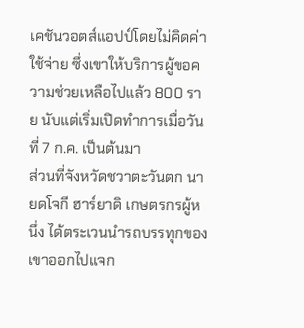เคชันวอตส์แอปป์โดยไม่คิดค่าใช้จ่าย ซึ่งเขาให้บริการผู้ขอความช่วยเหลือไปแล้ว 800 ราย นับแต่เริ่มเปิดทำการเมื่อวันที่ 7 ก.ค. เป็นต้นมา
ส่วนที่จังหวัดชวาตะวันตก นายดโจกี ฮาร์ยาดิ เกษตรกรผู้หนึ่ง ได้ตระเวนนำรถบรรทุกของเขาออกไปแจก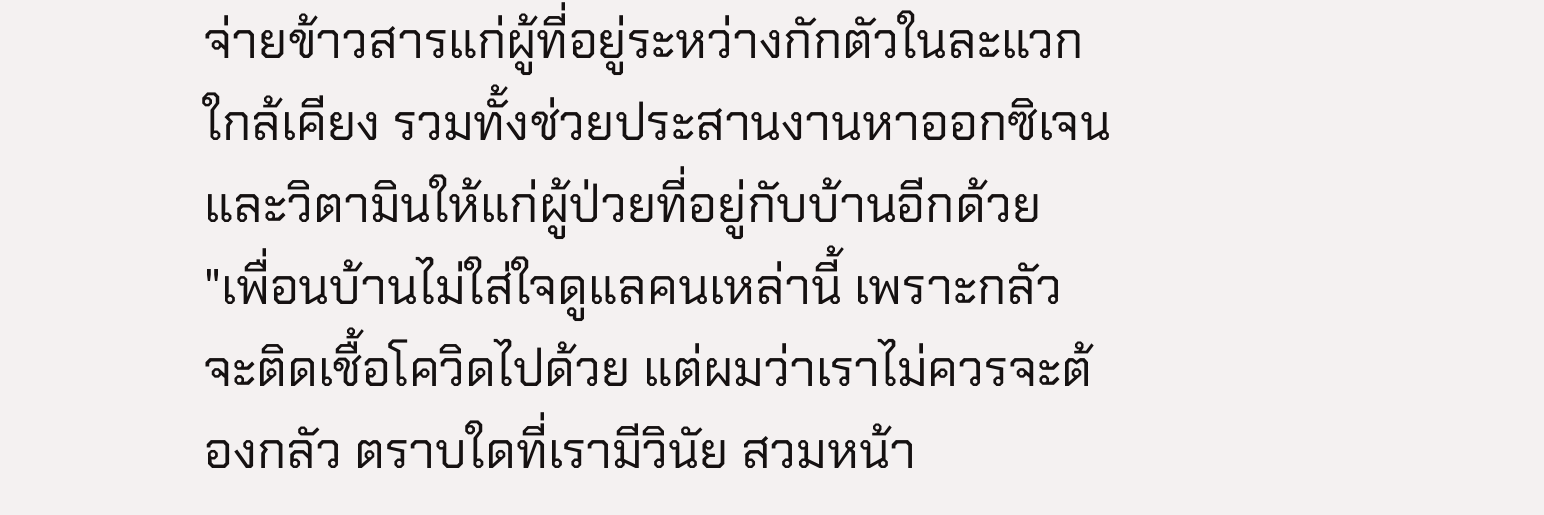จ่ายข้าวสารแก่ผู้ที่อยู่ระหว่างกักตัวในละแวกใกล้เคียง รวมทั้งช่วยประสานงานหาออกซิเจนและวิตามินให้แก่ผู้ป่วยที่อยู่กับบ้านอีกด้วย
"เพื่อนบ้านไม่ใส่ใจดูแลคนเหล่านี้ เพราะกลัวจะติดเชื้อโควิดไปด้วย แต่ผมว่าเราไม่ควรจะต้องกลัว ตราบใดที่เรามีวินัย สวมหน้า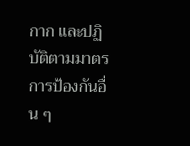กาก และปฏิบัติตามมาตรการป้องกันอื่น ๆ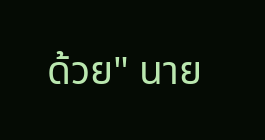ด้วย" นาย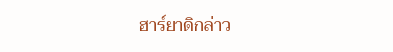ฮาร์ยาดิกล่าว